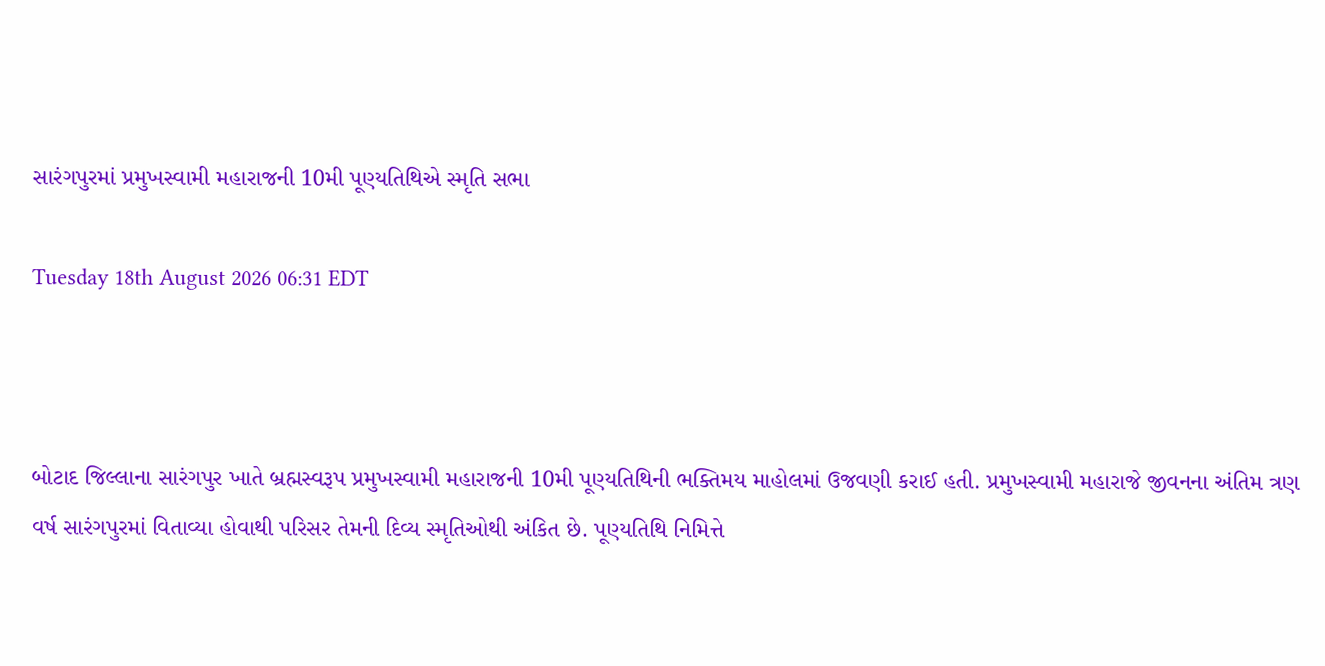સારંગપુરમાં પ્રમુખસ્વામી મહારાજની 10મી પૂણ્યતિથિએ સ્મૃતિ સભા

Tuesday 18th August 2026 06:31 EDT



બોટાદ જિલ્લાના સારંગપુર ખાતે બ્રહ્મસ્વરૂપ પ્રમુખસ્વામી મહારાજની 10મી પૂણ્યતિથિની ભક્તિમય માહોલમાં ઉજવણી કરાઈ હતી. પ્રમુખસ્વામી મહારાજે જીવનના અંતિમ ત્રણ વર્ષ સારંગપુરમાં વિતાવ્યા હોવાથી પરિસર તેમની દિવ્ય સ્મૃતિઓથી અંકિત છે. પૂણ્યતિથિ નિમિત્તે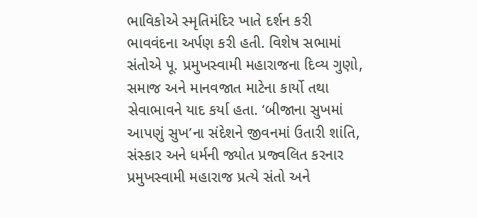ભાવિકોએ સ્મૃતિમંદિર ખાતે દર્શન કરી ભાવવંદના અર્પણ કરી હતી. વિશેષ સભામાં સંતોએ પૂ. પ્રમુખસ્વામી મહારાજના દિવ્ય ગુણો, સમાજ અને માનવજાત માટેના કાર્યો તથા સેવાભાવને યાદ કર્યા હતા. ‘બીજાના સુખમાં આપણું સુખ’ના સંદેશને જીવનમાં ઉતારી શાંતિ, સંસ્કાર અને ધર્મની જ્યોત પ્રજ્વલિત કરનાર પ્રમુખસ્વામી મહારાજ પ્રત્યે સંતો અને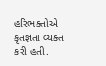હરિભક્તોએ કૃતજ્ઞતા વ્યક્ત કરી હતી.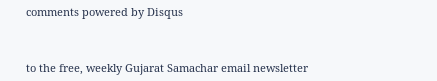comments powered by Disqus



to the free, weekly Gujarat Samachar email newsletter